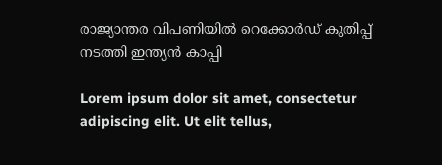രാജ്യാന്തര വിപണിയിൽ റെക്കോർഡ് കുതിപ്പ് നടത്തി ഇന്ത്യൻ കാപ്പി

Lorem ipsum dolor sit amet, consectetur adipiscing elit. Ut elit tellus,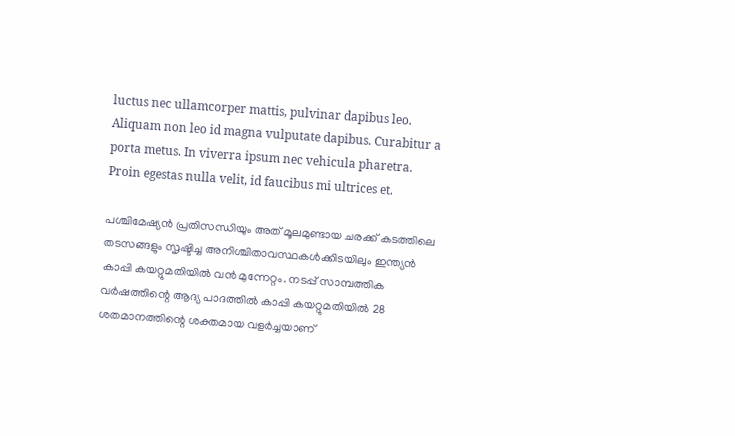luctus nec ullamcorper mattis, pulvinar dapibus leo. Aliquam non leo id magna vulputate dapibus. Curabitur a porta metus. In viverra ipsum nec vehicula pharetra. Proin egestas nulla velit, id faucibus mi ultrices et.

പശ്ചിമേഷ്യന്‍ പ്രതിസന്ധിയും അത് മൂലമുണ്ടായ ചരക്ക് കടത്തിലെ തടസങ്ങളും സൃഷ്ടിച്ച അനിശ്ചിതാവസ്ഥകള്‍ക്കിടയിലും ഇന്ത്യന്‍ കാപ്പി കയറ്റുമതിയില്‍ വന്‍ മുന്നേറ്റം. നടപ്പ് സാമ്പത്തിക വര്‍ഷത്തിന്റെ ആദ്യ പാദത്തില്‍ കാപ്പി കയറ്റുമതിയില്‍ 28 ശതമാനത്തിന്റെ ശക്തമായ വളര്‍ച്ചയാണ്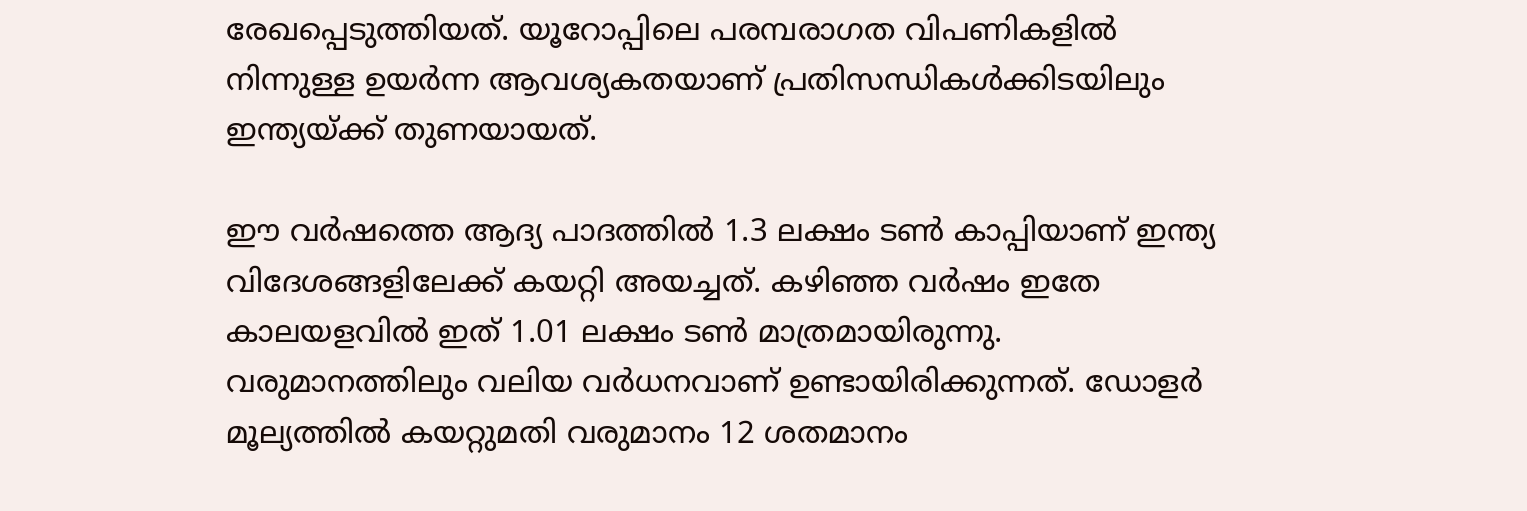രേഖപ്പെടുത്തിയത്. യൂറോപ്പിലെ പരമ്പരാഗത വിപണികളില്‍ നിന്നുള്ള ഉയര്‍ന്ന ആവശ്യകതയാണ് പ്രതിസന്ധികള്‍ക്കിടയിലും ഇന്ത്യയ്ക്ക് തുണയായത്.

ഈ വര്‍ഷത്തെ ആദ്യ പാദത്തില്‍ 1.3 ലക്ഷം ടണ്‍ കാപ്പിയാണ് ഇന്ത്യ വിദേശങ്ങളിലേക്ക് കയറ്റി അയച്ചത്. കഴിഞ്ഞ വര്‍ഷം ഇതേ കാലയളവില്‍ ഇത് 1.01 ലക്ഷം ടണ്‍ മാത്രമായിരുന്നു. വരുമാനത്തിലും വലിയ വര്‍ധനവാണ് ഉണ്ടായിരിക്കുന്നത്. ഡോളര്‍ മൂല്യത്തില്‍ കയറ്റുമതി വരുമാനം 12 ശതമാനം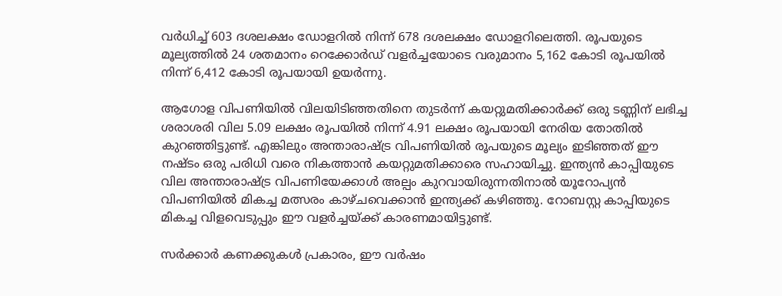വര്‍ധിച്ച് 603 ദശലക്ഷം ഡോളറില്‍ നിന്ന് 678 ദശലക്ഷം ഡോളറിലെത്തി. രൂപയുടെ മൂല്യത്തില്‍ 24 ശതമാനം റെക്കോര്‍ഡ് വളര്‍ച്ചയോടെ വരുമാനം 5,162 കോടി രൂപയില്‍ നിന്ന് 6,412 കോടി രൂപയായി ഉയര്‍ന്നു.

ആഗോള വിപണിയില്‍ വിലയിടിഞ്ഞതിനെ തുടര്‍ന്ന് കയറ്റുമതിക്കാര്‍ക്ക് ഒരു ടണ്ണിന് ലഭിച്ച ശരാശരി വില 5.09 ലക്ഷം രൂപയില്‍ നിന്ന് 4.91 ലക്ഷം രൂപയായി നേരിയ തോതില്‍ കുറഞ്ഞിട്ടുണ്ട്. എങ്കിലും അന്താരാഷ്ട്ര വിപണിയില്‍ രൂപയുടെ മൂല്യം ഇടിഞ്ഞത് ഈ നഷ്ടം ഒരു പരിധി വരെ നികത്താന്‍ കയറ്റുമതിക്കാരെ സഹായിച്ചു. ഇന്ത്യന്‍ കാപ്പിയുടെ വില അന്താരാഷ്ട്ര വിപണിയേക്കാള്‍ അല്പം കുറവായിരുന്നതിനാല്‍ യൂറോപ്യന്‍ വിപണിയില്‍ മികച്ച മത്സരം കാഴ്ചവെക്കാന്‍ ഇന്ത്യക്ക് കഴിഞ്ഞു. റോബസ്റ്റ കാപ്പിയുടെ മികച്ച വിളവെടുപ്പും ഈ വളര്‍ച്ചയ്ക്ക് കാരണമായിട്ടുണ്ട്.

സര്‍ക്കാര്‍ കണക്കുകള്‍ പ്രകാരം, ഈ വര്‍ഷം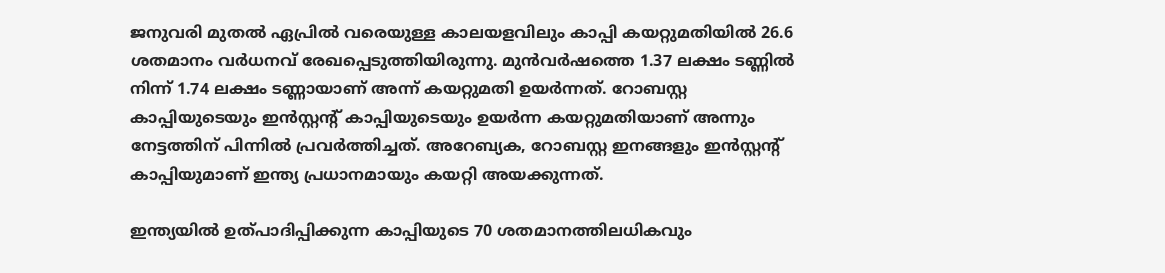ജനുവരി മുതല്‍ ഏപ്രില്‍ വരെയുള്ള കാലയളവിലും കാപ്പി കയറ്റുമതിയില്‍ 26.6 ശതമാനം വര്‍ധനവ് രേഖപ്പെടുത്തിയിരുന്നു. മുന്‍വര്‍ഷത്തെ 1.37 ലക്ഷം ടണ്ണില്‍ നിന്ന് 1.74 ലക്ഷം ടണ്ണായാണ് അന്ന് കയറ്റുമതി ഉയര്‍ന്നത്. റോബസ്റ്റ കാപ്പിയുടെയും ഇന്‍സ്റ്റന്റ് കാപ്പിയുടെയും ഉയര്‍ന്ന കയറ്റുമതിയാണ് അന്നും നേട്ടത്തിന് പിന്നില്‍ പ്രവര്‍ത്തിച്ചത്. അറേബ്യക, റോബസ്റ്റ ഇനങ്ങളും ഇന്‍സ്റ്റന്റ് കാപ്പിയുമാണ് ഇന്ത്യ പ്രധാനമായും കയറ്റി അയക്കുന്നത്.

ഇന്ത്യയില്‍ ഉത്പാദിപ്പിക്കുന്ന കാപ്പിയുടെ 70 ശതമാനത്തിലധികവും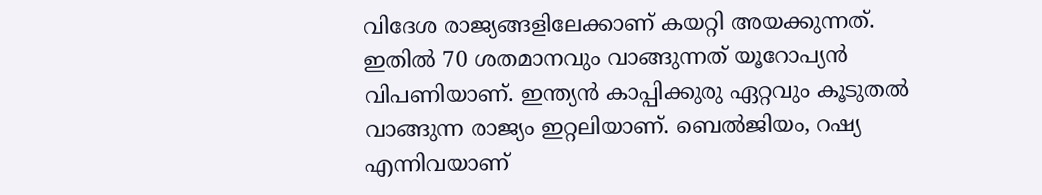വിദേശ രാജ്യങ്ങളിലേക്കാണ് കയറ്റി അയക്കുന്നത്. ഇതില്‍ 70 ശതമാനവും വാങ്ങുന്നത് യൂറോപ്യന്‍ വിപണിയാണ്. ഇന്ത്യന്‍ കാപ്പിക്കുരു ഏറ്റവും കൂടുതല്‍ വാങ്ങുന്ന രാജ്യം ഇറ്റലിയാണ്. ബെല്‍ജിയം, റഷ്യ എന്നിവയാണ്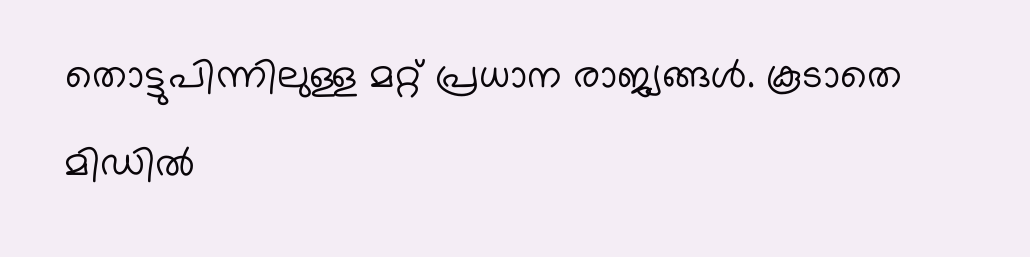തൊട്ടുപിന്നിലുള്ള മറ്റ് പ്രധാന രാജ്യങ്ങള്‍. കൂടാതെ മിഡില്‍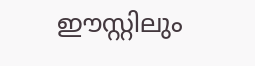ഈസ്റ്റിലും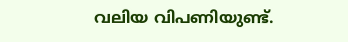വലിയ വിപണിയുണ്ട്.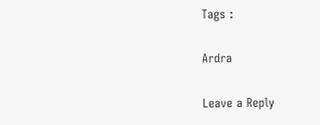Tags :

Ardra

Leave a Reply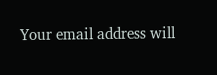Your email address will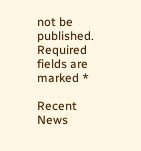not be published. Required fields are marked *

Recent News